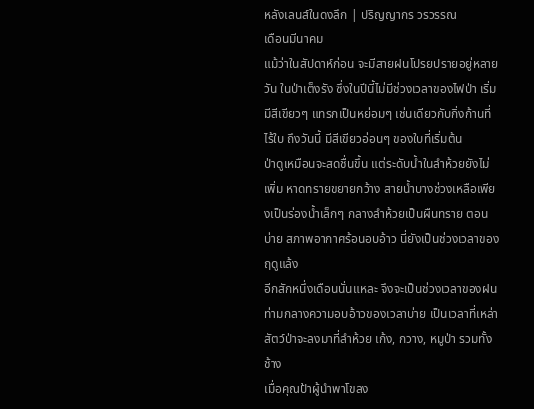หลังเลนส์ในดงลึก | ปริญญากร วรวรรณ
เดือนมีนาคม
แม้ว่าในสัปดาห์ก่อน จะมีสายฝนโปรยปรายอยู่หลายวัน ในป่าเต็งรัง ซึ่งในปีนี้ไม่มีช่วงเวลาของไฟป่า เริ่มมีสีเขียวๆ แทรกเป็นหย่อมๆ เช่นเดียวกับกิ่งก้านที่ไร้ใบ ถึงวันนี้ มีสีเขียวอ่อนๆ ของใบที่เริ่มต้น
ป่าดูเหมือนจะสดชื่นขึ้น แต่ระดับน้ำในลำห้วยยังไม่เพิ่ม หาดทรายขยายกว้าง สายน้ำบางช่วงเหลือเพียงเป็นร่องน้ำเล็กๆ กลางลำห้วยเป็นผืนทราย ตอนบ่าย สภาพอากาศร้อนอบอ้าว นี่ยังเป็นช่วงเวลาของฤดูแล้ง
อีกสักหนึ่งเดือนนั่นแหละ จึงจะเป็นช่วงเวลาของฝน
ท่ามกลางความอบอ้าวของเวลาบ่าย เป็นเวลาที่เหล่าสัตว์ป่าจะลงมาที่ลำห้วย เก้ง, กวาง, หมูป่า รวมทั้งช้าง
เมื่อคุณป้าผู้นำพาโขลง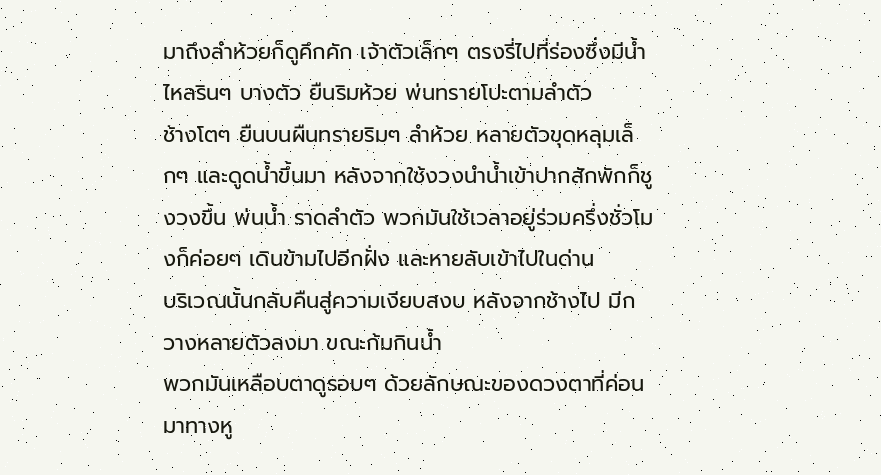มาถึงลำห้วยก็ดูคึกคัก เจ้าตัวเล็กๆ ตรงรี่ไปที่ร่องซึ่งมีน้ำไหลรินๆ บางตัว ยืนริมห้วย พ่นทรายโปะตามลำตัว
ช้างโตๆ ยืนบนผืนทรายริมๆ ลำห้วย หลายตัวขุดหลุมเล็กๆ และดูดน้ำขึ้นมา หลังจากใช้งวงนำน้ำเข้าปากสักพักก็ชูงวงขึ้น พ่นน้ำ ราดลำตัว พวกมันใช้เวลาอยู่ร่วมครึ่งชั่วโมงก็ค่อยๆ เดินข้ามไปอีกฝั่ง และหายลับเข้าไปในด่าน
บริเวณนั้นกลับคืนสู่ความเงียบสงบ หลังจากช้างไป มีกวางหลายตัวลงมา ขณะก้มกินน้ำ
พวกมันเหลือบตาดูรอบๆ ด้วยลักษณะของดวงตาที่ค่อนมาทางหู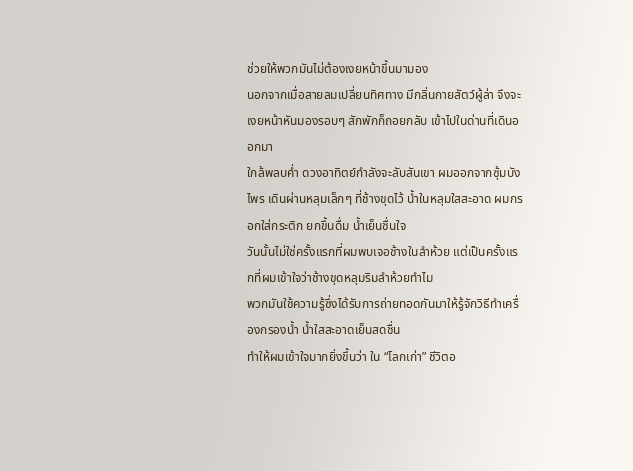ช่วยให้พวกมันไม่ต้องเงยหน้าขึ้นมามอง
นอกจากเมื่อสายลมเปลี่ยนทิศทาง มีกลิ่นกายสัตว์ผู้ล่า จึงจะเงยหน้าหันมองรอบๆ สักพักก็ถอยกลับ เข้าไปในด่านที่เดินออกมา
ใกล้พลบค่ำ ดวงอาทิตย์กำลังจะลับสันเขา ผมออกจากซุ้มบังไพร เดินผ่านหลุมเล็กๆ ที่ช้างขุดไว้ น้ำในหลุมใสสะอาด ผมกรอกใส่กระติก ยกขึ้นดื่ม น้ำเย็นชื่นใจ
วันนั้นไม่ใช่ครั้งแรกที่ผมพบเจอช้างในลำห้วย แต่เป็นครั้งแรกที่ผมเข้าใจว่าช้างขุดหลุมริมลำห้วยทำไม
พวกมันใช้ความรู้ซึ่งได้รับการถ่ายทอดกันมาให้รู้จักวิธีทำเครื่องกรองน้ำ น้ำใสสะอาดเย็นสดชื่น
ทำให้ผมเข้าใจมากยิ่งขึ้นว่า ใน “โลกเก่า” ชีวิตอ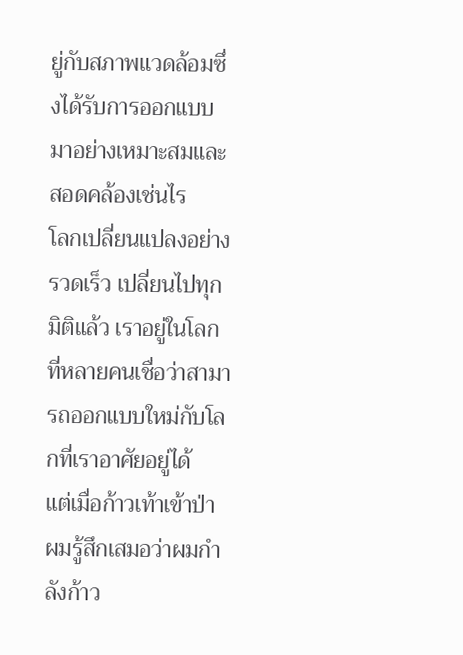ยู่กับสภาพแวดล้อมซึ่งได้รับการออกแบบมาอย่างเหมาะสมและสอดคล้องเช่นไร
โลกเปลี่ยนแปลงอย่างรวดเร็ว เปลี่ยนไปทุกมิติแล้ว เราอยู่ในโลกที่หลายคนเชื่อว่าสามารถออกแบบใหม่กับโลกที่เราอาศัยอยู่ได้
แต่เมื่อก้าวเท้าเข้าป่า ผมรู้สึกเสมอว่าผมกำลังก้าว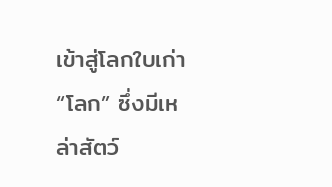เข้าสู่โลกใบเก่า “โลก” ซึ่งมีเหล่าสัตว์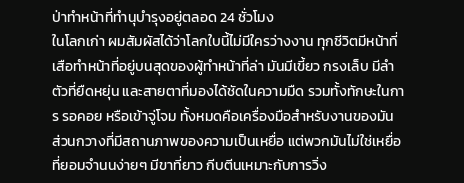ป่าทำหน้าที่ทำนุบำรุงอยู่ตลอด 24 ชั่วโมง
ในโลกเก่า ผมสัมผัสได้ว่าโลกใบนี้ไม่มีใครว่างงาน ทุกชีวิตมีหน้าที่
เสือทำหน้าที่อยู่บนสุดของผู้ทำหน้าที่ล่า มันมีเขี้ยว กรงเล็บ มีลำตัวที่ยืดหยุ่น และสายตาที่มองได้ชัดในความมืด รวมทั้งทักษะในการ รอคอย หรือเข้าจู่โจม ทั้งหมดคือเครื่องมือสำหรับงานของมัน
ส่วนกวางที่มีสถานภาพของความเป็นเหยื่อ แต่พวกมันไม่ใช่เหยื่อที่ยอมจำนนง่ายๆ มีขาที่ยาว กีบตีนเหมาะกับการวิ่ง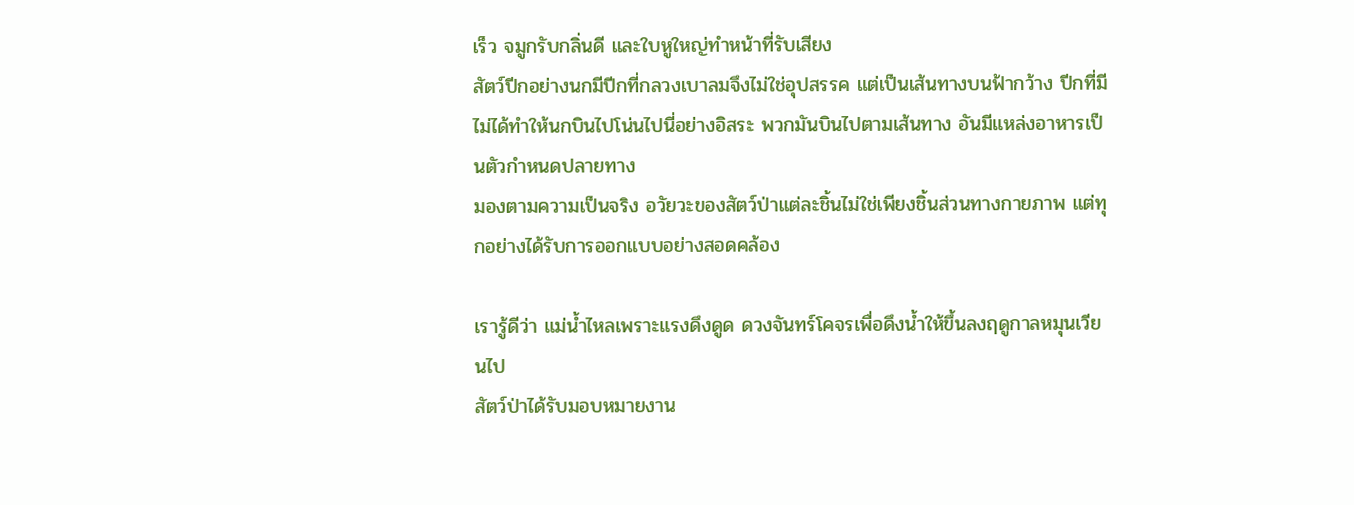เร็ว จมูกรับกลิ่นดี และใบหูใหญ่ทำหน้าที่รับเสียง
สัตว์ปีกอย่างนกมีปีกที่กลวงเบาลมจึงไม่ใช่อุปสรรค แต่เป็นเส้นทางบนฟ้ากว้าง ปีกที่มีไม่ได้ทำให้นกบินไปโน่นไปนี่อย่างอิสระ พวกมันบินไปตามเส้นทาง อันมีแหล่งอาหารเป็นตัวกำหนดปลายทาง
มองตามความเป็นจริง อวัยวะของสัตว์ป่าแต่ละชิ้นไม่ใช่เพียงชิ้นส่วนทางกายภาพ แต่ทุกอย่างได้รับการออกแบบอย่างสอดคล้อง

เรารู้ดีว่า แม่น้ำไหลเพราะแรงดึงดูด ดวงจันทร์โคจรเพื่อดึงน้ำให้ขึ้นลงฤดูกาลหมุนเวียนไป
สัตว์ป่าได้รับมอบหมายงาน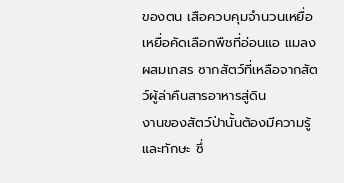ของตน เสือควบคุมจำนวนเหยื่อ เหยื่อคัดเลือกพืชที่อ่อนแอ แมลงผสมเกสร ซากสัตว์ที่เหลือจากสัตว์ผู้ล่าคืนสารอาหารสู่ดิน
งานของสัตว์ป่านั้นต้องมีความรู้และทักษะ ซึ่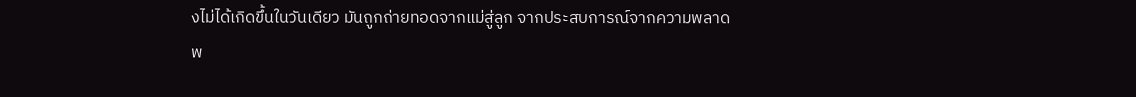งไม่ได้เกิดขึ้นในวันเดียว มันถูกถ่ายทอดจากแม่สู่ลูก จากประสบการณ์จากความพลาดพ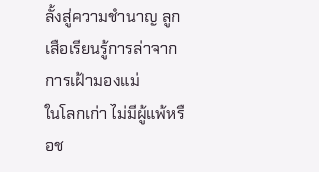ลั้งสู่ความชำนาญ ลูกเสือเรียนรู้การล่าจากการเฝ้ามองแม่
ในโลกเก่า ไม่มีผู้แพ้หรือช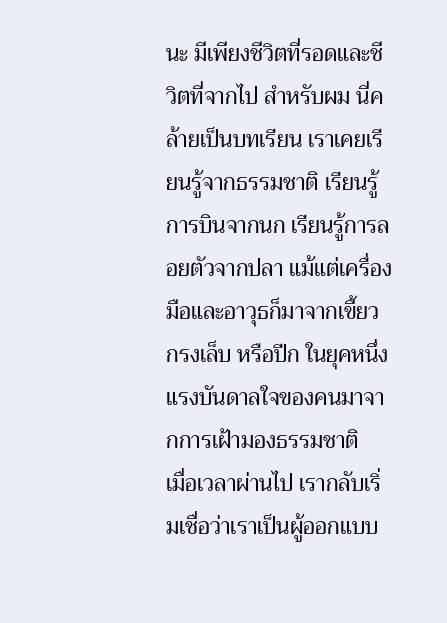นะ มีเพียงชีวิตที่รอดและชีวิตที่จากไป สำหรับผม นี่คล้ายเป็นบทเรียน เราเคยเรียนรู้จากธรรมชาติ เรียนรู้การบินจากนก เรียนรู้การลอยตัวจากปลา แม้แต่เครื่องมือและอาวุธก็มาจากเขี้ยว กรงเล็บ หรือปีก ในยุคหนึ่งแรงบันดาลใจของคนมาจากการเฝ้ามองธรรมชาติ
เมื่อเวลาผ่านไป เรากลับเริ่มเชื่อว่าเราเป็นผู้ออกแบบ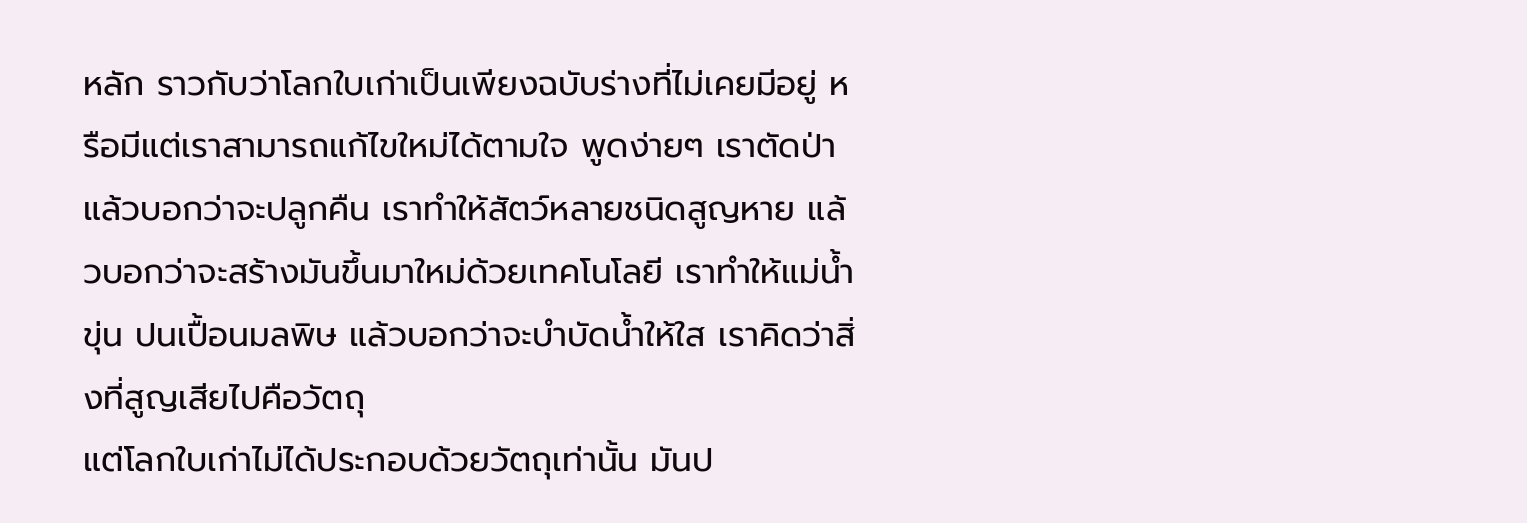หลัก ราวกับว่าโลกใบเก่าเป็นเพียงฉบับร่างที่ไม่เคยมีอยู่ หรือมีแต่เราสามารถแก้ไขใหม่ได้ตามใจ พูดง่ายๆ เราตัดป่า แล้วบอกว่าจะปลูกคืน เราทำให้สัตว์หลายชนิดสูญหาย แล้วบอกว่าจะสร้างมันขึ้นมาใหม่ด้วยเทคโนโลยี เราทำให้แม่น้ำขุ่น ปนเปื้อนมลพิษ แล้วบอกว่าจะบำบัดน้ำให้ใส เราคิดว่าสิ่งที่สูญเสียไปคือวัตถุ
แต่โลกใบเก่าไม่ได้ประกอบด้วยวัตถุเท่านั้น มันป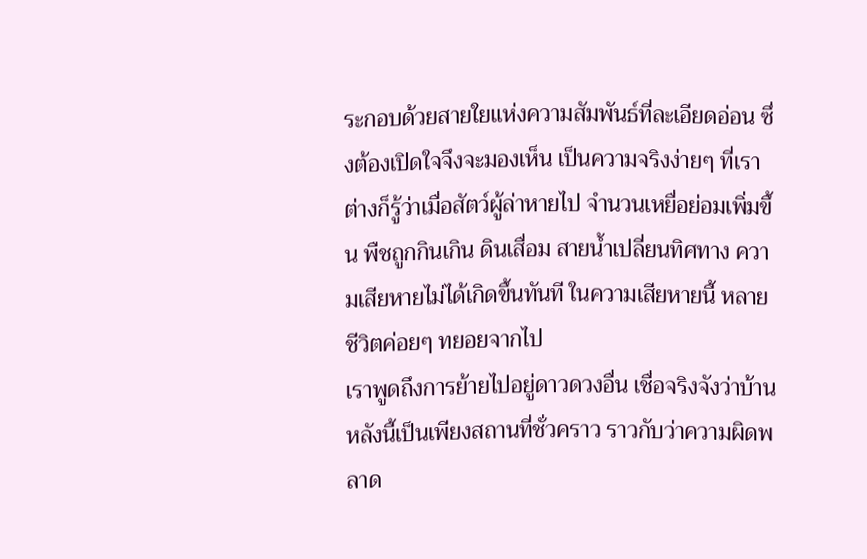ระกอบด้วยสายใยแห่งความสัมพันธ์ที่ละเอียดอ่อน ซึ่งต้องเปิดใจจึงจะมองเห็น เป็นความจริงง่ายๆ ที่เราต่างก็รู้ว่าเมื่อสัตว์ผู้ล่าหายไป จำนวนเหยื่อย่อมเพิ่มขึ้น พืชถูกกินเกิน ดินเสื่อม สายน้ำเปลี่ยนทิศทาง ความเสียหายไม่ได้เกิดขึ้นทันที ในความเสียหายนี้ หลายชีวิตค่อยๆ ทยอยจากไป
เราพูดถึงการย้ายไปอยู่ดาวดวงอื่น เชื่อจริงจังว่าบ้านหลังนี้เป็นเพียงสถานที่ชั่วคราว ราวกับว่าความผิดพลาด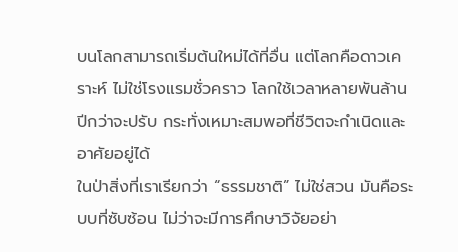บนโลกสามารถเริ่มต้นใหม่ได้ที่อื่น แต่โลกคือดาวเคราะห์ ไม่ใช่โรงแรมชั่วคราว โลกใช้เวลาหลายพันล้านปีกว่าจะปรับ กระทั่งเหมาะสมพอที่ชีวิตจะกำเนิดและอาศัยอยู่ได้
ในป่าสิ่งที่เราเรียกว่า “ธรรมชาติ” ไม่ใช่สวน มันคือระบบที่ซับซ้อน ไม่ว่าจะมีการศึกษาวิจัยอย่า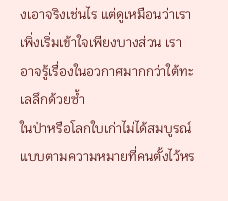งเอาจริงเช่นไร แต่ดูเหมือนว่าเราเพิ่งเริ่มเข้าใจเพียงบางส่วน เราอาจรู้เรื่องในอวกาศมากกว่าใต้ทะเลลึกด้วยซ้ำ
ในป่าหรือโลกใบเก่าไม่ได้สมบูรณ์แบบตามความหมายที่คนตั้งไว้หร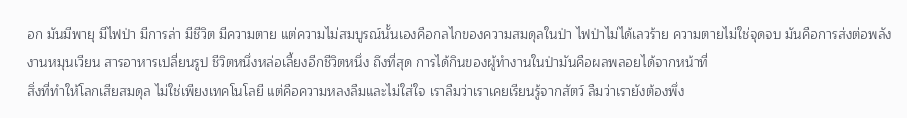อก มันมีพายุ มีไฟป่า มีการล่า มีชีวิต มีความตาย แต่ความไม่สมบูรณ์นั้นเองคือกลไกของความสมดุลในป่า ไฟป่าไม่ได้เลวร้าย ความตายไม่ใช่จุดจบ มันคือการส่งต่อพลังงานหมุนเวียน สารอาหารเปลี่ยนรูป ชีวิตหนึ่งหล่อเลี้ยงอีกชีวิตหนึ่ง ถึงที่สุด การได้กินของผู้ทำงานในป่ามันคือผลพลอยได้จากหน้าที่
สิ่งที่ทำให้โลกเสียสมดุล ไม่ใช่เพียงเทคโนโลยี แต่คือความหลงลืมและไม่ใส่ใจ เราลืมว่าเราเคยเรียนรู้จากสัตว์ ลืมว่าเรายังต้องพึ่ง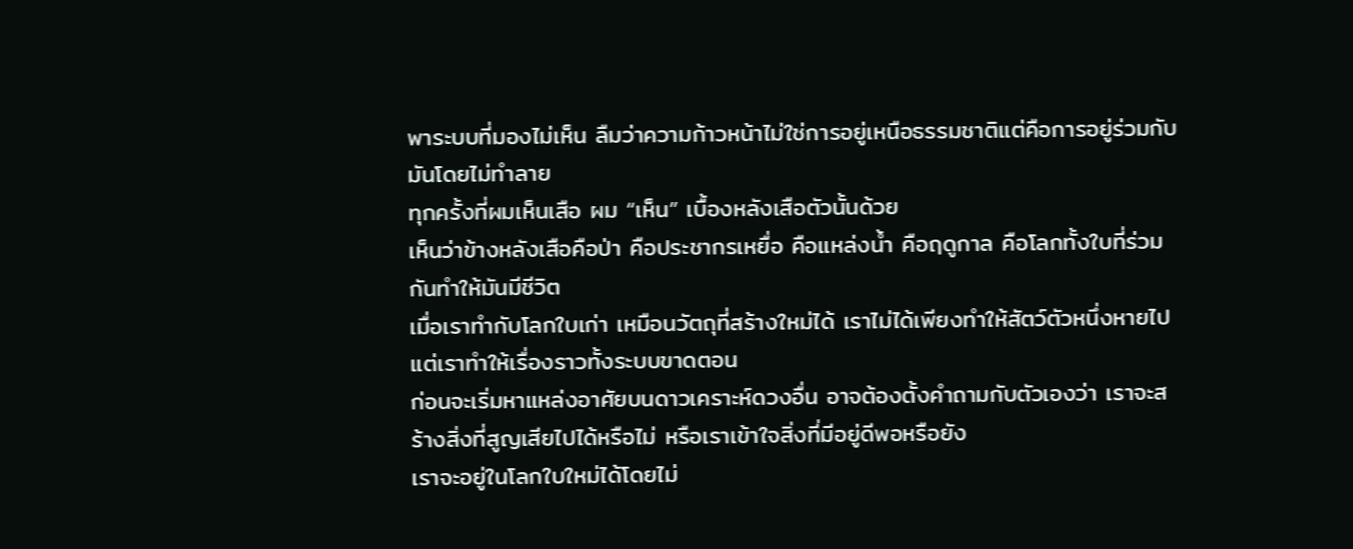พาระบบที่มองไม่เห็น ลืมว่าความก้าวหน้าไม่ใช่การอยู่เหนือธรรมชาติแต่คือการอยู่ร่วมกับมันโดยไม่ทำลาย
ทุกครั้งที่ผมเห็นเสือ ผม “เห็น” เบื้องหลังเสือตัวนั้นด้วย
เห็นว่าข้างหลังเสือคือป่า คือประชากรเหยื่อ คือแหล่งน้ำ คือฤดูกาล คือโลกทั้งใบที่ร่วมกันทำให้มันมีชีวิต
เมื่อเราทำกับโลกใบเก่า เหมือนวัตถุที่สร้างใหม่ได้ เราไม่ได้เพียงทำให้สัตว์ตัวหนึ่งหายไป แต่เราทำให้เรื่องราวทั้งระบบขาดตอน
ก่อนจะเริ่มหาแหล่งอาศัยบนดาวเคราะห์ดวงอื่น อาจต้องตั้งคำถามกับตัวเองว่า เราจะสร้างสิ่งที่สูญเสียไปได้หรือไม่ หรือเราเข้าใจสิ่งที่มีอยู่ดีพอหรือยัง
เราจะอยู่ในโลกใบใหม่ได้โดยไม่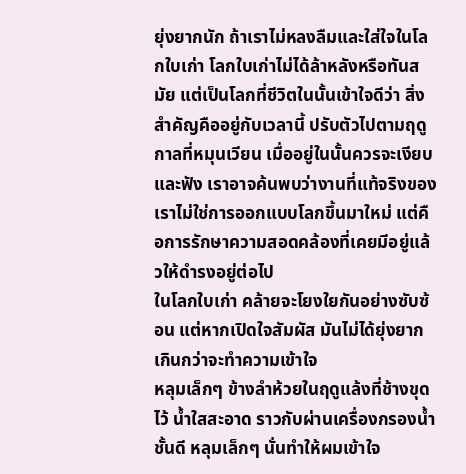ยุ่งยากนัก ถ้าเราไม่หลงลืมและใส่ใจในโลกใบเก่า โลกใบเก่าไม่ได้ล้าหลังหรือทันสมัย แต่เป็นโลกที่ชีวิตในนั้นเข้าใจดีว่า สิ่งสำคัญคืออยู่กับเวลานี้ ปรับตัวไปตามฤดูกาลที่หมุนเวียน เมื่ออยู่ในนั้นควรจะเงียบและฟัง เราอาจค้นพบว่างานที่แท้จริงของเราไม่ใช่การออกแบบโลกขึ้นมาใหม่ แต่คือการรักษาความสอดคล้องที่เคยมีอยู่แล้วให้ดำรงอยู่ต่อไป
ในโลกใบเก่า คล้ายจะโยงใยกันอย่างซับซ้อน แต่หากเปิดใจสัมผัส มันไม่ได้ยุ่งยากเกินกว่าจะทำความเข้าใจ
หลุมเล็กๆ ข้างลำห้วยในฤดูแล้งที่ช้างขุดไว้ น้ำใสสะอาด ราวกับผ่านเครื่องกรองน้ำชั้นดี หลุมเล็กๆ นั่นทำให้ผมเข้าใจ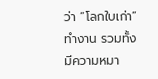ว่า “โลกใบเก่า” ทำงาน รวมทั้งมีความหมา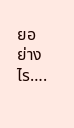ยอย่างไร….